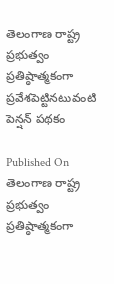తెలంగాణ రాష్ట్ర  ప్రభుత్వం ప్రతిష్ఠాత్మకంగా ప్రవేశపెట్టినటువంటి పెన్షన్ పథకం

Published On
తెలంగాణ రాష్ట్ర  ప్రభుత్వం ప్రతిష్ఠాత్మకంగా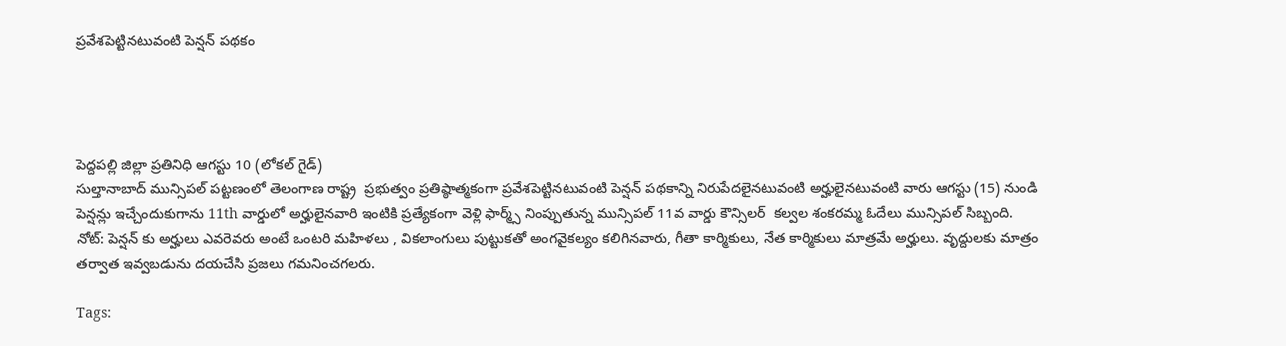ప్రవేశపెట్టినటువంటి పెన్షన్ పథకం




పెద్దపల్లి జిల్లా ప్రతినిధి ఆగస్టు 10 (లోకల్ గైడ్)
సుల్తానాబాద్ మున్సిపల్ పట్టణంలో తెలంగాణ రాష్ట్ర  ప్రభుత్వం ప్రతిష్ఠాత్మకంగా ప్రవేశపెట్టినటువంటి పెన్షన్ పథకాన్ని నిరుపేదలైనటువంటి అర్హులైనటువంటి వారు ఆగస్టు (15) నుండి పెన్షన్లు ఇచ్చేందుకుగాను 11th వార్డులో అర్హులైనవారి ఇంటికి ప్రత్యేకంగా వెళ్లి ఫార్మ్స్ నింప్పుతున్న మున్సిపల్ 11వ వార్డు కౌన్సిలర్  కల్వల శంకరమ్మ ఓదేలు మున్సిపల్ సిబ్బంది.
నోట్: పెన్షన్ కు అర్హులు ఎవరెవరు అంటే ఒంటరి మహిళలు , వికలాంగులు పుట్టుకతో అంగవైకల్యం కలిగినవారు, గీతా కార్మికులు, నేత కార్మికులు మాత్రమే అర్హులు. వృద్దులకు మాత్రం తర్వాత ఇవ్వబడును దయచేసి ప్రజలు గమనించగలరు.

Tags: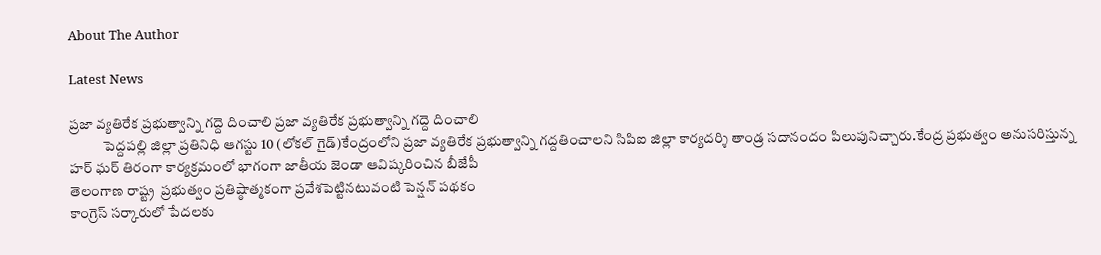About The Author

Latest News

ప్రజా వ్యతిరేక ప్రభుత్వాన్ని గద్దె దించాలి ప్రజా వ్యతిరేక ప్రభుత్వాన్ని గద్దె దించాలి
            పెద్దపల్లి జిల్లా ప్రతినిధి ఆగస్టు 10 (లోకల్ గైడ్)కేంద్రంలోని ప్రజా వ్యతిరేక ప్రభుత్వాన్ని గద్దతించాలని సిపిఐ జిల్లా కార్యదర్శి తాండ్ర సదానందం పిలుపునిచ్చారు.కేంద్ర ప్రభుత్వం అనుసరిస్తున్న
హర్ ఘర్ తిరంగా కార్యక్రమంలో భాగంగా జాతీయ జెండా ఆవిష్కరించిన బీజేపీ
తెలంగాణ రాష్ట్ర  ప్రభుత్వం ప్రతిష్ఠాత్మకంగా ప్రవేశపెట్టినటువంటి పెన్షన్ పథకం
కాంగ్రెస్ సర్కారులో పేదలకు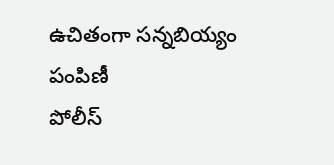ఉచితంగా సన్నబియ్యం పంపిణీ
పోలీస్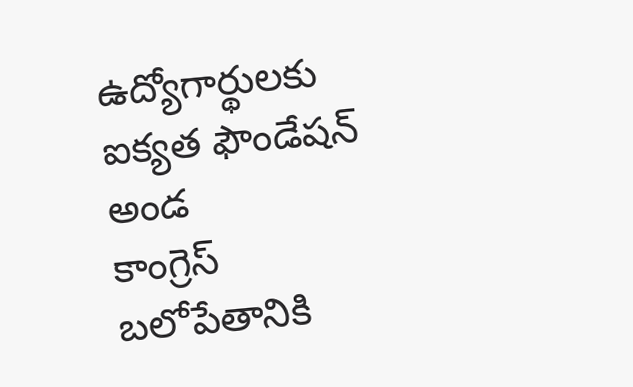ఉద్యోగార్థులకు ఐక్యత ఫౌండేషన్ అండ
కాంగ్రెస్ బలోపేతానికి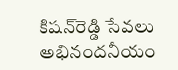కిషన్‌రెడ్డి సేవలు అభినందనీయం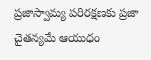ప్రజాస్వామ్య పరిరక్షణకు ప్రజా చైతన్యమే ఆయుధం